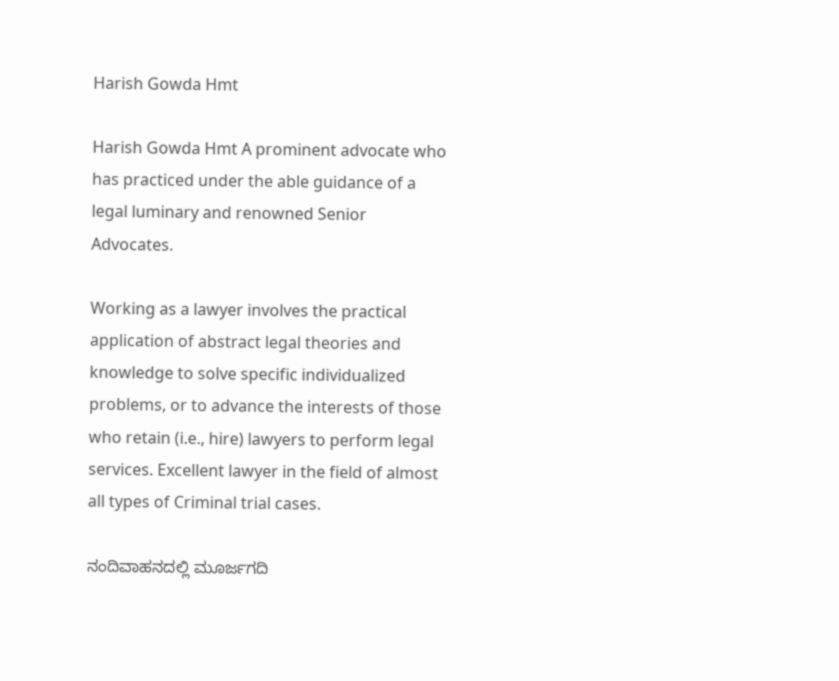Harish Gowda Hmt

Harish Gowda Hmt A prominent advocate who has practiced under the able guidance of a legal luminary and renowned Senior Advocates.

Working as a lawyer involves the practical application of abstract legal theories and knowledge to solve specific individualized problems, or to advance the interests of those who retain (i.e., hire) lawyers to perform legal services. Excellent lawyer in the field of almost all types of Criminal trial cases.

ನಂದಿವಾಹನದಲ್ಲಿ ಮೂರ್ಜಗದಿ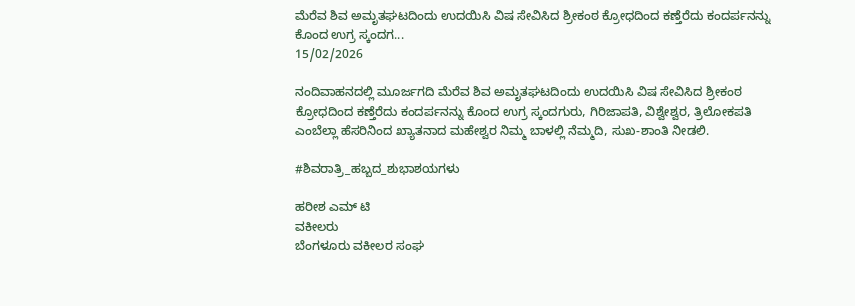ಮೆರೆವ ಶಿವ ಅಮೃತಘಟದಿಂದು ಉದಯಿಸಿ ವಿಷ ಸೇವಿಸಿದ ಶ್ರೀಕಂಠ ಕ್ರೋಧದಿಂದ ಕಣ್ತೆರೆದು ಕಂದರ್ಪನನ್ನು ಕೊಂದ ಉಗ್ರ ಸ್ಕಂದಗ...
15/02/2026

ನಂದಿವಾಹನದಲ್ಲಿ ಮೂರ್ಜಗದಿ ಮೆರೆವ ಶಿವ ಅಮೃತಘಟದಿಂದು ಉದಯಿಸಿ ವಿಷ ಸೇವಿಸಿದ ಶ್ರೀಕಂಠ ಕ್ರೋಧದಿಂದ ಕಣ್ತೆರೆದು ಕಂದರ್ಪನನ್ನು ಕೊಂದ ಉಗ್ರ ಸ್ಕಂದಗುರು, ಗಿರಿಜಾಪತಿ, ವಿಶ್ವೇಶ್ವರ, ತ್ರಿಲೋಕಪತಿ ಎಂಬೆಲ್ಲಾ ಹೆಸರಿನಿಂದ ಖ್ಯಾತನಾದ ಮಹೇಶ್ವರ ನಿಮ್ಮ ಬಾಳಲ್ಲಿ ನೆಮ್ಮದಿ, ಸುಖ-ಶಾಂತಿ ನೀಡಲಿ.

#ಶಿವರಾತ್ರಿ_ಹಬ್ಬದ_ಶುಭಾಶಯಗಳು

ಹರೀಶ ಎಮ್ ಟಿ
ವಕೀಲರು
ಬೆಂಗಳೂರು ವಕೀಲರ ಸಂಘ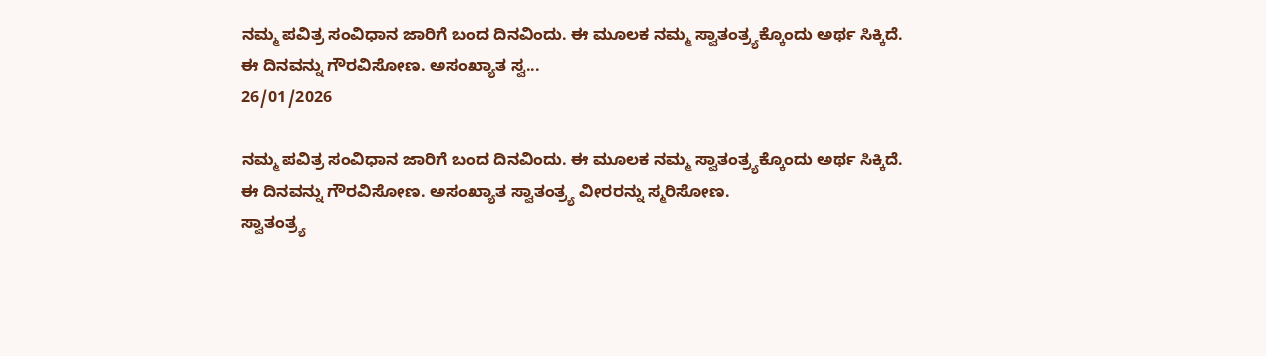ನಮ್ಮ ಪವಿತ್ರ ಸಂವಿಧಾನ ಜಾರಿಗೆ ಬಂದ ದಿನವಿಂದು. ಈ ಮೂಲಕ ನಮ್ಮ ಸ್ವಾತಂತ್ರ್ಯಕ್ಕೊಂದು ಅರ್ಥ ಸಿಕ್ಕಿದೆ. ಈ ದಿನವನ್ನು ಗೌರವಿಸೋಣ. ಅಸಂಖ್ಯಾತ ಸ್ವ...
26/01/2026

ನಮ್ಮ ಪವಿತ್ರ ಸಂವಿಧಾನ ಜಾರಿಗೆ ಬಂದ ದಿನವಿಂದು. ಈ ಮೂಲಕ ನಮ್ಮ ಸ್ವಾತಂತ್ರ್ಯಕ್ಕೊಂದು ಅರ್ಥ ಸಿಕ್ಕಿದೆ. ಈ ದಿನವನ್ನು ಗೌರವಿಸೋಣ. ಅಸಂಖ್ಯಾತ ಸ್ವಾತಂತ್ರ್ಯ ವೀರರನ್ನು ಸ್ಮರಿಸೋಣ.
ಸ್ವಾತಂತ್ರ್ಯ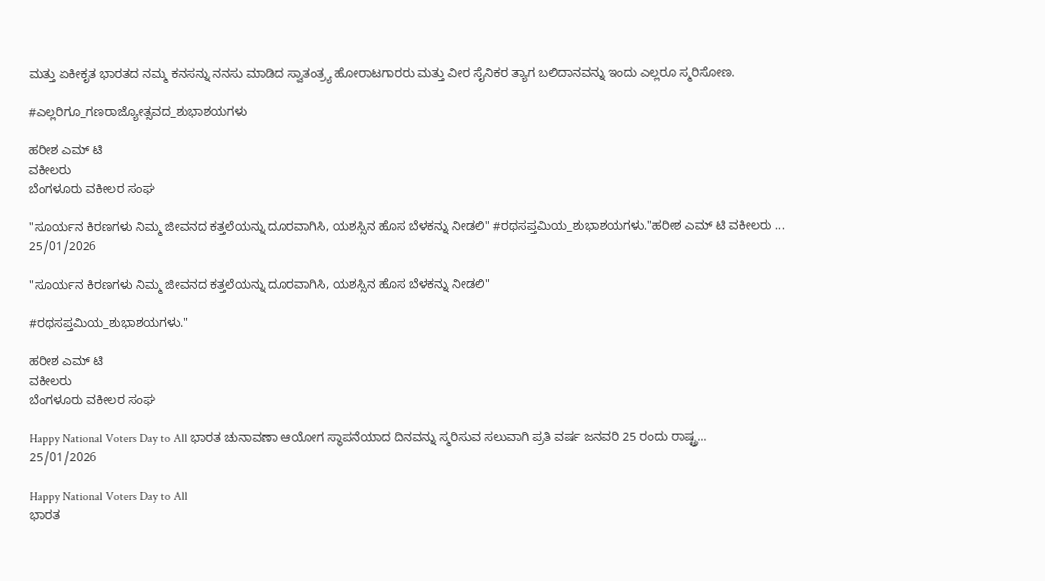ಮತ್ತು ಏಕೀಕೃತ ಭಾರತದ ನಮ್ಮ ಕನಸನ್ನು ನನಸು ಮಾಡಿದ ಸ್ವಾತಂತ್ರ್ಯ ಹೋರಾಟಗಾರರು ಮತ್ತು ವೀರ ಸೈನಿಕರ ತ್ಯಾಗ ಬಲಿದಾನವನ್ನು ಇಂದು ಎಲ್ಲರೂ ಸ್ಮರಿಸೋಣ.

#ಎಲ್ಲರಿಗೂ_ಗಣರಾಜ್ಯೋತ್ಸವದ_ಶುಭಾಶಯಗಳು

ಹರೀಶ ಎಮ್ ಟಿ
ವಕೀಲರು
ಬೆಂಗಳೂರು ವಕೀಲರ ಸಂಘ

"ಸೂರ್ಯನ ಕಿರಣಗಳು ನಿಮ್ಮ ಜೀವನದ ಕತ್ತಲೆಯನ್ನು ದೂರವಾಗಿಸಿ, ಯಶಸ್ಸಿನ ಹೊಸ ಬೆಳಕನ್ನು ನೀಡಲಿ" #ರಥಸಪ್ತಮಿಯ_ಶುಭಾಶಯಗಳು."ಹರೀಶ ಎಮ್ ಟಿ ವಕೀಲರು ...
25/01/2026

"ಸೂರ್ಯನ ಕಿರಣಗಳು ನಿಮ್ಮ ಜೀವನದ ಕತ್ತಲೆಯನ್ನು ದೂರವಾಗಿಸಿ, ಯಶಸ್ಸಿನ ಹೊಸ ಬೆಳಕನ್ನು ನೀಡಲಿ"

#ರಥಸಪ್ತಮಿಯ_ಶುಭಾಶಯಗಳು."

ಹರೀಶ ಎಮ್ ಟಿ
ವಕೀಲರು
ಬೆಂಗಳೂರು ವಕೀಲರ ಸಂಘ

Happy National Voters Day to All ಭಾರತ ಚುನಾವಣಾ ಆಯೋಗ ಸ್ಥಾಪನೆಯಾದ ದಿನವನ್ನು ಸ್ಮರಿಸುವ ಸಲುವಾಗಿ ಪ್ರತಿ ವರ್ಷ ಜನವರಿ 25 ರಂದು ರಾಷ್ಟ್ರ...
25/01/2026

Happy National Voters Day to All
ಭಾರತ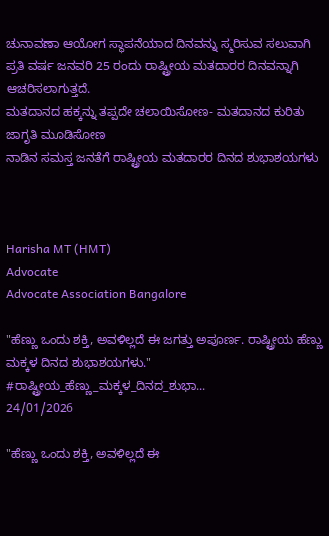ಚುನಾವಣಾ ಆಯೋಗ ಸ್ಥಾಪನೆಯಾದ ದಿನವನ್ನು ಸ್ಮರಿಸುವ ಸಲುವಾಗಿ ಪ್ರತಿ ವರ್ಷ ಜನವರಿ 25 ರಂದು ರಾಷ್ಟ್ರೀಯ ಮತದಾರರ ದಿನವನ್ನಾಗಿ ಆಚರಿಸಲಾಗುತ್ತದೆ.
ಮತದಾನದ ಹಕ್ಕನ್ನು ತಪ್ಪದೇ ಚಲಾಯಿಸೋಣ- ಮತದಾನದ ಕುರಿತು ಜಾಗೃತಿ ಮೂಡಿಸೋಣ
ನಾಡಿನ ಸಮಸ್ತ ಜನತೆಗೆ ರಾಷ್ಟ್ರೀಯ ಮತದಾರರ ದಿನದ ಶುಭಾಶಯಗಳು



Harisha MT (HMT)
Advocate
Advocate Association Bangalore

"ಹೆಣ್ಣು ಒಂದು ಶಕ್ತಿ, ಅವಳಿಲ್ಲದೆ ಈ ಜಗತ್ತು ಅಪೂರ್ಣ. ರಾಷ್ಟ್ರೀಯ ಹೆಣ್ಣು ಮಕ್ಕಳ ದಿನದ ಶುಭಾಶಯಗಳು." #ರಾಷ್ಟ್ರೀಯ_ಹೆಣ್ಣು_ಮಕ್ಕಳ_ದಿನದ_ಶುಭಾ...
24/01/2026

"ಹೆಣ್ಣು ಒಂದು ಶಕ್ತಿ, ಅವಳಿಲ್ಲದೆ ಈ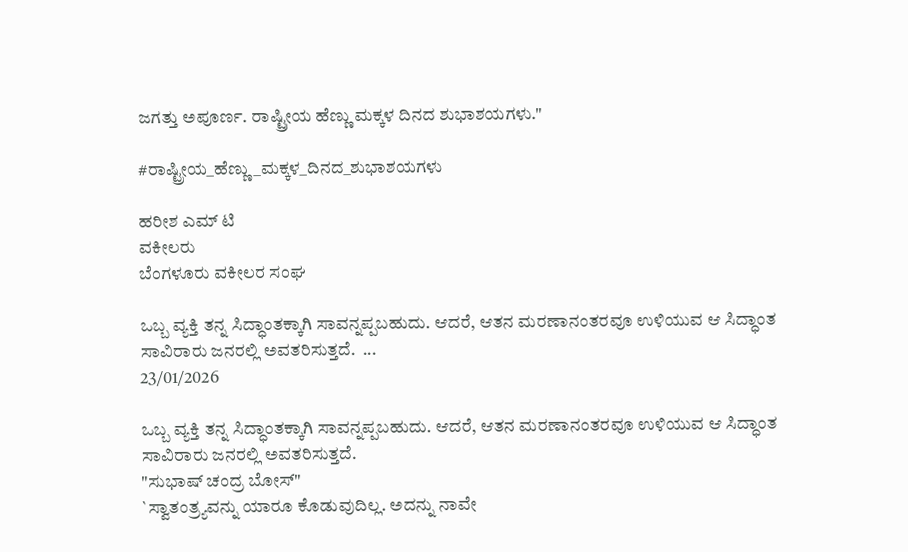ಜಗತ್ತು ಅಪೂರ್ಣ. ರಾಷ್ಟ್ರೀಯ ಹೆಣ್ಣು ಮಕ್ಕಳ ದಿನದ ಶುಭಾಶಯಗಳು."

#ರಾಷ್ಟ್ರೀಯ_ಹೆಣ್ಣು_ಮಕ್ಕಳ_ದಿನದ_ಶುಭಾಶಯಗಳು

ಹರೀಶ ಎಮ್ ಟಿ
ವಕೀಲರು
ಬೆಂಗಳೂರು ವಕೀಲರ ಸಂಘ

ಒಬ್ಬ ವ್ಯಕ್ತಿ ತನ್ನ ಸಿದ್ಧಾಂತಕ್ಕಾಗಿ ಸಾವನ್ನಪ್ಪಬಹುದು. ಆದರೆ, ಆತನ ಮರಣಾನಂತರವೂ ಉಳಿಯುವ ಆ ಸಿದ್ಧಾಂತ ಸಾವಿರಾರು ಜನರಲ್ಲಿ ಅವತರಿಸುತ್ತದೆ.  ...
23/01/2026

ಒಬ್ಬ ವ್ಯಕ್ತಿ ತನ್ನ ಸಿದ್ಧಾಂತಕ್ಕಾಗಿ ಸಾವನ್ನಪ್ಪಬಹುದು. ಆದರೆ, ಆತನ ಮರಣಾನಂತರವೂ ಉಳಿಯುವ ಆ ಸಿದ್ಧಾಂತ ಸಾವಿರಾರು ಜನರಲ್ಲಿ ಅವತರಿಸುತ್ತದೆ.
"ಸುಭಾಷ್ ಚಂದ್ರ ಬೋಸ್"
`ಸ್ವಾತಂತ್ರ್ಯವನ್ನು ಯಾರೂ ಕೊಡುವುದಿಲ್ಲ. ಅದನ್ನು ನಾವೇ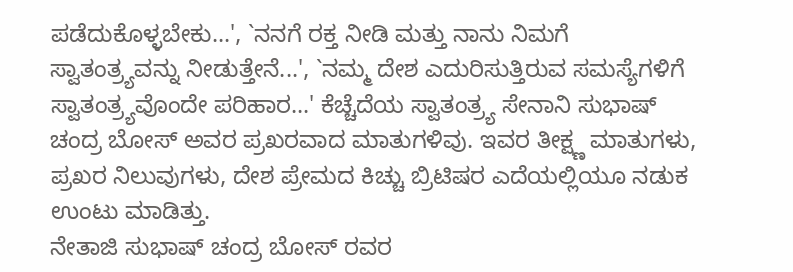ಪಡೆದುಕೊಳ್ಳಬೇಕು...', `ನನಗೆ ರಕ್ತ ನೀಡಿ ಮತ್ತು ನಾನು ನಿಮಗೆ ಸ್ವಾತಂತ್ರ್ಯವನ್ನು ನೀಡುತ್ತೇನೆ...', `ನಮ್ಮ ದೇಶ ಎದುರಿಸುತ್ತಿರುವ ಸಮಸ್ಯೆಗಳಿಗೆ ಸ್ವಾತಂತ್ರ್ಯವೊಂದೇ ಪರಿಹಾರ...' ಕೆಚ್ಚೆದೆಯ ಸ್ವಾತಂತ್ರ್ಯ ಸೇನಾನಿ ಸುಭಾಷ್ ಚಂದ್ರ ಬೋಸ್ ಅವರ ಪ್ರಖರವಾದ ಮಾತುಗಳಿವು. ಇವರ ತೀಕ್ಷ್ಣ ಮಾತುಗಳು, ಪ್ರಖರ ನಿಲುವುಗಳು, ದೇಶ ಪ್ರೇಮದ ಕಿಚ್ಚು ಬ್ರಿಟಿಷರ ಎದೆಯಲ್ಲಿಯೂ ನಡುಕ ಉಂಟು ಮಾಡಿತ್ತು.
ನೇತಾಜಿ ಸುಭಾಷ್ ಚಂದ್ರ ಬೋಸ್ ರವರ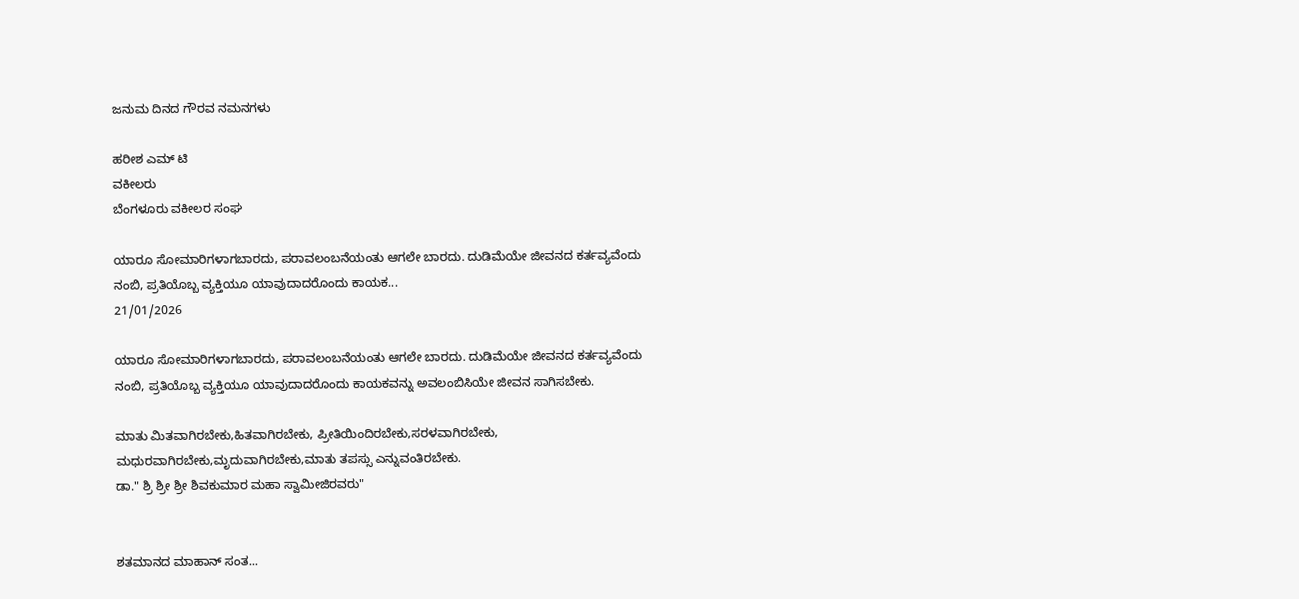ಜನುಮ ದಿನದ ಗೌರವ ನಮನಗಳು

ಹರೀಶ ಎಮ್ ಟಿ
ವಕೀಲರು
ಬೆಂಗಳೂರು ವಕೀಲರ ಸಂಘ

ಯಾರೂ ಸೋಮಾರಿಗಳಾಗಬಾರದು, ಪರಾವಲಂಬನೆಯಂತು ಆಗಲೇ ಬಾರದು. ದುಡಿಮೆಯೇ ಜೀವನದ ಕರ್ತವ್ಯವೆಂದು ನಂಬಿ, ಪ್ರತಿಯೊಬ್ಬ ವ್ಯಕ್ತಿಯೂ ಯಾವುದಾದರೊಂದು ಕಾಯಕ...
21/01/2026

ಯಾರೂ ಸೋಮಾರಿಗಳಾಗಬಾರದು, ಪರಾವಲಂಬನೆಯಂತು ಆಗಲೇ ಬಾರದು. ದುಡಿಮೆಯೇ ಜೀವನದ ಕರ್ತವ್ಯವೆಂದು ನಂಬಿ, ಪ್ರತಿಯೊಬ್ಬ ವ್ಯಕ್ತಿಯೂ ಯಾವುದಾದರೊಂದು ಕಾಯಕವನ್ನು ಅವಲಂಬಿಸಿಯೇ ಜೀವನ ಸಾಗಿಸಬೇಕು.

ಮಾತು ಮಿತವಾಗಿರಬೇಕು,ಹಿತವಾಗಿರಬೇಕು, ಪ್ರೀತಿಯಿಂದಿರಬೇಕು,ಸರಳವಾಗಿರಬೇಕು, ಮಧುರವಾಗಿರಬೇಕು,ಮೃದುವಾಗಿರಬೇಕು,ಮಾತು ತಪಸ್ಸು ಎನ್ನುವಂತಿರಬೇಕು.
ಡಾ." ಶ್ರಿ ಶ್ರೀ ಶ್ರೀ ಶಿವಕುಮಾರ ಮಹಾ ಸ್ವಾಮೀಜಿರವರು"


ಶತಮಾನದ ಮಾಹಾನ್ ಸಂತ...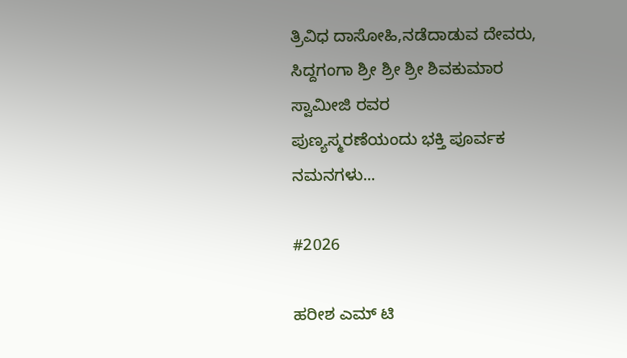ತ್ರಿವಿಧ ದಾಸೋಹಿ,ನಡೆದಾಡುವ ದೇವರು,
ಸಿದ್ದಗಂಗಾ ಶ್ರೀ ಶ್ರೀ ಶ್ರೀ ಶಿವಕುಮಾರ ಸ್ವಾಮೀಜಿ ರವರ
ಪುಣ್ಯಸ್ಮರಣೆಯಂದು ಭಕ್ತಿ ಪೂರ್ವಕ ನಮನಗಳು...

#2026

ಹರೀಶ ಎಮ್ ಟಿ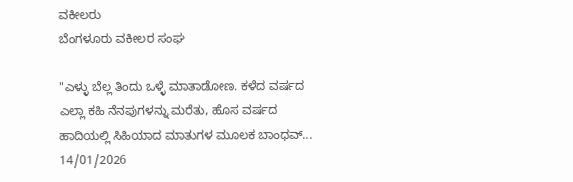ವಕೀಲರು
ಬೆಂಗಳೂರು ವಕೀಲರ ಸಂಘ

"ಎಳ್ಳು ಬೆಲ್ಲ ತಿಂದು ಒಳ್ಳೆ ಮಾತಾಡೋಣ. ಕಳೆದ ವರ್ಷದ ಎಲ್ಲಾ ಕಹಿ ನೆನಪುಗಳನ್ನು ಮರೆತು, ಹೊಸ ವರ್ಷದ ಹಾದಿಯಲ್ಲಿ ಸಿಹಿಯಾದ ಮಾತುಗಳ ಮೂಲಕ ಬಾಂಧವ್...
14/01/2026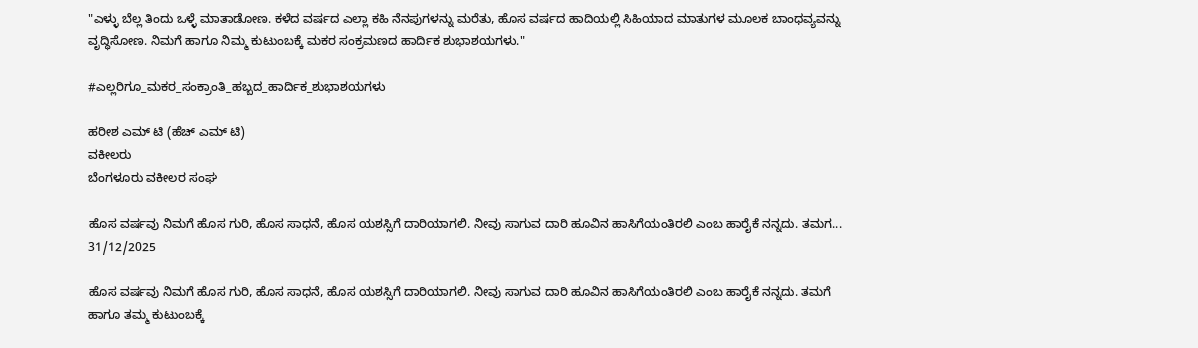"ಎಳ್ಳು ಬೆಲ್ಲ ತಿಂದು ಒಳ್ಳೆ ಮಾತಾಡೋಣ. ಕಳೆದ ವರ್ಷದ ಎಲ್ಲಾ ಕಹಿ ನೆನಪುಗಳನ್ನು ಮರೆತು, ಹೊಸ ವರ್ಷದ ಹಾದಿಯಲ್ಲಿ ಸಿಹಿಯಾದ ಮಾತುಗಳ ಮೂಲಕ ಬಾಂಧವ್ಯವನ್ನು ವೃದ್ಧಿಸೋಣ. ನಿಮಗೆ ಹಾಗೂ ನಿಮ್ಮ ಕುಟುಂಬಕ್ಕೆ ಮಕರ ಸಂಕ್ರಮಣದ ಹಾರ್ದಿಕ ಶುಭಾಶಯಗಳು."

#ಎಲ್ಲರಿಗೂ_ಮಕರ_ಸಂಕ್ರಾಂತಿ_ಹಬ್ಬದ_ಹಾರ್ದಿಕ_ಶುಭಾಶಯಗಳು

ಹರೀಶ ಎಮ್ ಟಿ (ಹೆಚ್ ಎಮ್ ಟಿ)
ವಕೀಲರು
ಬೆಂಗಳೂರು ವಕೀಲರ ಸಂಘ

ಹೊಸ ವರ್ಷವು ನಿಮಗೆ ಹೊಸ ಗುರಿ, ಹೊಸ ಸಾಧನೆ, ಹೊಸ ಯಶಸ್ಸಿಗೆ ದಾರಿಯಾಗಲಿ. ನೀವು ಸಾಗುವ ದಾರಿ ಹೂವಿನ ಹಾಸಿಗೆಯಂತಿರಲಿ ಎಂಬ ಹಾರೈಕೆ ನನ್ನದು. ತಮಗ...
31/12/2025

ಹೊಸ ವರ್ಷವು ನಿಮಗೆ ಹೊಸ ಗುರಿ, ಹೊಸ ಸಾಧನೆ, ಹೊಸ ಯಶಸ್ಸಿಗೆ ದಾರಿಯಾಗಲಿ. ನೀವು ಸಾಗುವ ದಾರಿ ಹೂವಿನ ಹಾಸಿಗೆಯಂತಿರಲಿ ಎಂಬ ಹಾರೈಕೆ ನನ್ನದು. ತಮಗೆ ಹಾಗೂ ತಮ್ಮ ಕುಟುಂಬಕ್ಕೆ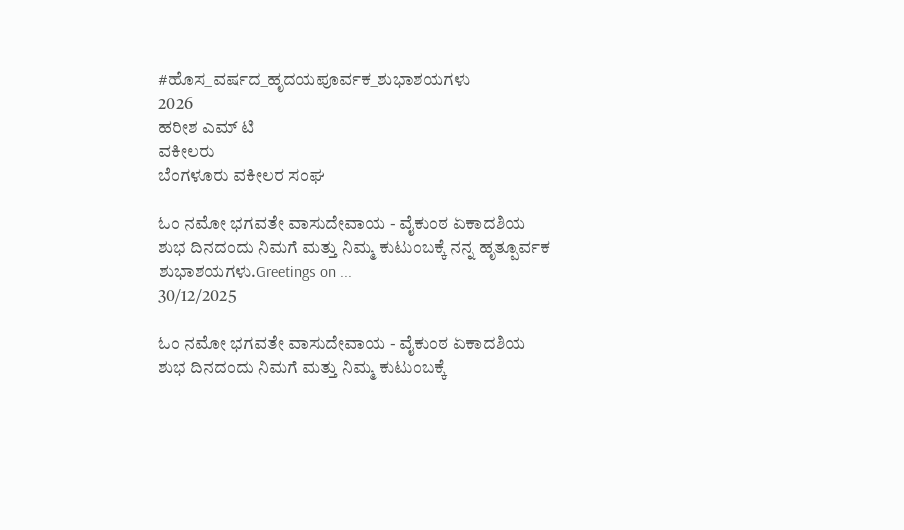#ಹೊಸ_ವರ್ಷದ_ಹೃದಯಪೂರ್ವಕ_ಶುಭಾಶಯಗಳು
2026
ಹರೀಶ ಎಮ್ ಟಿ
ವಕೀಲರು
ಬೆಂಗಳೂರು ವಕೀಲರ ಸಂಘ

ಓಂ ನಮೋ ಭಗವತೇ ವಾಸುದೇವಾಯ - ವೈಕುಂಠ ಏಕಾದಶಿಯ ಶುಭ ದಿನದಂದು ನಿಮಗೆ ಮತ್ತು ನಿಮ್ಮ ಕುಟುಂಬಕ್ಕೆ ನನ್ನ ಹೃತ್ಪೂರ್ವಕ ಶುಭಾಶಯಗಳು.Greetings on ...
30/12/2025

ಓಂ ನಮೋ ಭಗವತೇ ವಾಸುದೇವಾಯ - ವೈಕುಂಠ ಏಕಾದಶಿಯ ಶುಭ ದಿನದಂದು ನಿಮಗೆ ಮತ್ತು ನಿಮ್ಮ ಕುಟುಂಬಕ್ಕೆ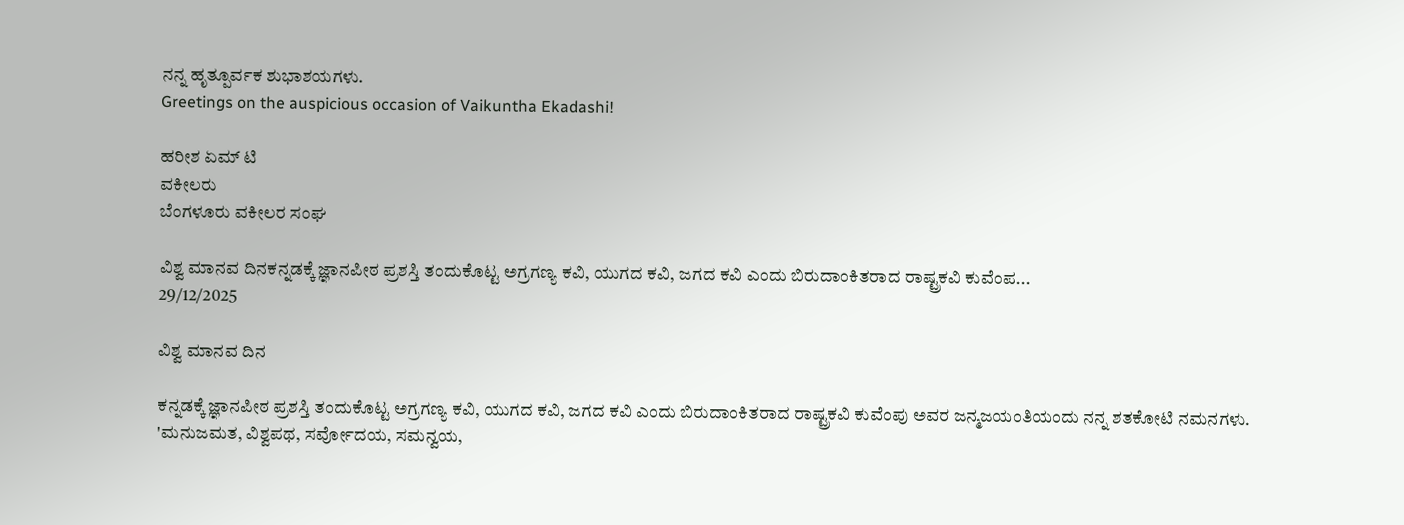ನನ್ನ ಹೃತ್ಪೂರ್ವಕ ಶುಭಾಶಯಗಳು.
Greetings on the auspicious occasion of Vaikuntha Ekadashi!

ಹರೀಶ ಏಮ್ ಟಿ
ವಕೀಲರು
ಬೆಂಗಳೂರು ವಕೀಲರ ಸಂಘ

ವಿಶ್ವ ಮಾನವ ದಿನಕನ್ನಡಕ್ಕೆ ಜ್ಞಾನಪೀಠ ಪ್ರಶಸ್ತಿ ತಂದುಕೊಟ್ಟ ಅಗ್ರಗಣ್ಯ ಕವಿ, ಯುಗದ ಕವಿ, ಜಗದ ಕವಿ ಎಂದು ಬಿರುದಾಂಕಿತರಾದ ರಾಷ್ಟ್ರಕವಿ ಕುವೆಂಪ...
29/12/2025

ವಿಶ್ವ ಮಾನವ ದಿನ

ಕನ್ನಡಕ್ಕೆ ಜ್ಞಾನಪೀಠ ಪ್ರಶಸ್ತಿ ತಂದುಕೊಟ್ಟ ಅಗ್ರಗಣ್ಯ ಕವಿ, ಯುಗದ ಕವಿ, ಜಗದ ಕವಿ ಎಂದು ಬಿರುದಾಂಕಿತರಾದ ರಾಷ್ಟ್ರಕವಿ ಕುವೆಂಪು ಅವರ ಜನ್ಮಜಯಂತಿಯಂದು ನನ್ನ ಶತಕೋಟಿ ನಮನಗಳು. 'ಮನುಜಮತ, ವಿಶ್ವಪಥ, ಸರ್ವೋದಯ, ಸಮನ್ವಯ,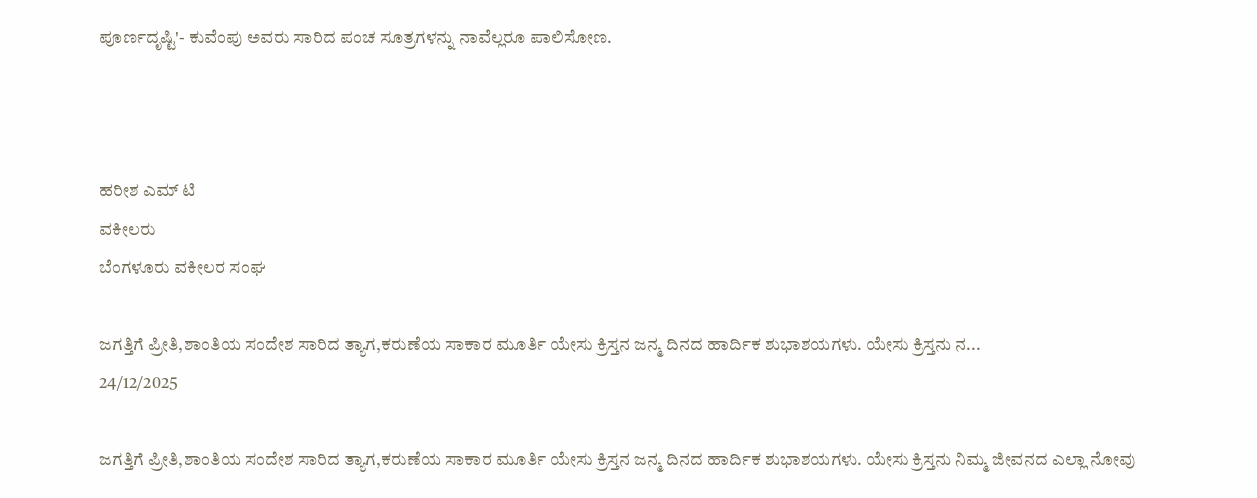ಪೂರ್ಣದೃಷ್ಟಿ'- ಕುವೆಂಪು ಅವರು ಸಾರಿದ ಪಂಚ ಸೂತ್ರಗಳನ್ನು ನಾವೆಲ್ಲರೂ ಪಾಲಿಸೋಣ.



ಹರೀಶ ಎಮ್ ಟಿ
ವಕೀಲರು
ಬೆಂಗಳೂರು ವಕೀಲರ ಸಂಘ

ಜಗತ್ತಿಗೆ ಪ್ರೀತಿ,ಶಾಂತಿಯ ಸಂದೇಶ ಸಾರಿದ ತ್ಯಾಗ,ಕರುಣೆಯ ಸಾಕಾರ ಮೂರ್ತಿ ಯೇಸು ಕ್ರಿಸ್ತನ ಜನ್ಮ ದಿನದ ಹಾರ್ದಿಕ ಶುಭಾಶಯಗಳು. ಯೇಸು ಕ್ರಿಸ್ತನು ನ...
24/12/2025

ಜಗತ್ತಿಗೆ ಪ್ರೀತಿ,ಶಾಂತಿಯ ಸಂದೇಶ ಸಾರಿದ ತ್ಯಾಗ,ಕರುಣೆಯ ಸಾಕಾರ ಮೂರ್ತಿ ಯೇಸು ಕ್ರಿಸ್ತನ ಜನ್ಮ ದಿನದ ಹಾರ್ದಿಕ ಶುಭಾಶಯಗಳು. ಯೇಸು ಕ್ರಿಸ್ತನು ನಿಮ್ಮ ಜೀವನದ ಎಲ್ಲಾ ನೋವು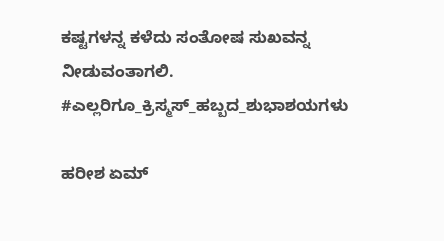ಕಷ್ಟಗಳನ್ನ ಕಳೆದು ಸಂತೋಷ ಸುಖವನ್ನ ನೀಡುವಂತಾಗಲಿ.
#ಎಲ್ಲರಿಗೂ_ಕ್ರಿಸ್ಮಸ್_ಹಬ್ಬದ_ಶುಭಾಶಯಗಳು

ಹರೀಶ ಏಮ್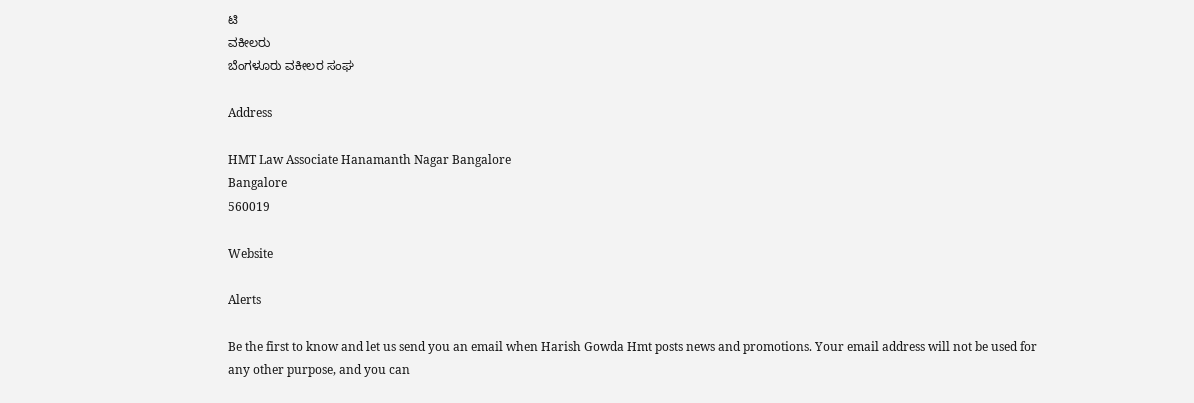ಟಿ
ವಕೀಲರು
ಬೆಂಗಳೂರು ವಕೀಲರ ಸಂಘ

Address

HMT Law Associate Hanamanth Nagar Bangalore
Bangalore
560019

Website

Alerts

Be the first to know and let us send you an email when Harish Gowda Hmt posts news and promotions. Your email address will not be used for any other purpose, and you can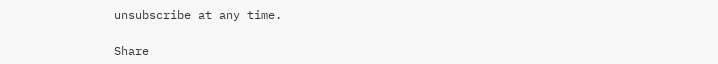unsubscribe at any time.

Share